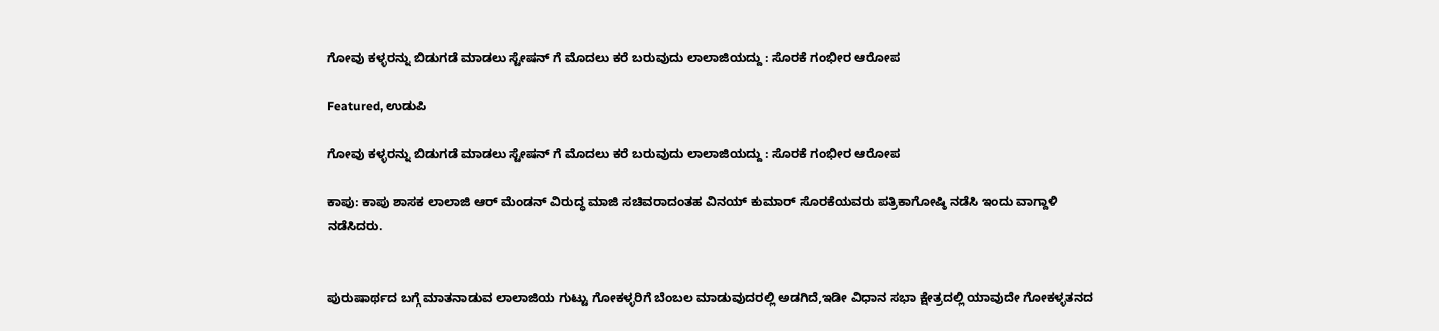ಗೋವು ಕಳ್ಳರನ್ನು ಬಿಡುಗಡೆ ಮಾಡಲು ಸ್ಟೇಷನ್ ಗೆ ಮೊದಲು ಕರೆ ಬರುವುದು ಲಾಲಾಜಿಯದ್ದು : ಸೊರಕೆ ಗಂಭೀರ ಆರೋಪ

Featured, ಉಡುಪಿ

ಗೋವು ಕಳ್ಳರನ್ನು ಬಿಡುಗಡೆ ಮಾಡಲು ಸ್ಟೇಷನ್ ಗೆ ಮೊದಲು ಕರೆ ಬರುವುದು ಲಾಲಾಜಿಯದ್ದು : ಸೊರಕೆ ಗಂಭೀರ ಆರೋಪ

ಕಾಪು: ಕಾಪು ಶಾಸಕ ಲಾಲಾಜಿ ಆರ್ ಮೆಂಡನ್ ವಿರುದ್ಧ ಮಾಜಿ ಸಚಿವರಾದಂತಹ ವಿನಯ್ ಕುಮಾರ್ ಸೊರಕೆಯವರು ಪತ್ರಿಕಾಗೋಷ್ಠಿ ನಡೆಸಿ ಇಂದು ವಾಗ್ದಾಳಿ ನಡೆಸಿದರು.


ಪುರುಷಾರ್ಥದ ಬಗ್ಗೆ ಮಾತನಾಡುವ ಲಾಲಾಜಿಯ ಗುಟ್ಟು ಗೋಕಳ್ಳರಿಗೆ ಬೆಂಬಲ ಮಾಡುವುದರಲ್ಲಿ ಅಡಗಿದೆ,ಇಡೀ ವಿಧಾನ ಸಭಾ ಕ್ಷೇತ್ರದಲ್ಲಿ ಯಾವುದೇ ಗೋಕಳ್ಳತನದ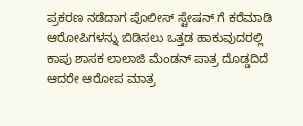ಪ್ರಕರಣ ನಡೆದಾಗ ಪೊಲೀಸ್ ಸ್ಟೇಷನ್ ಗೆ ಕರೆಮಾಡಿ ಆರೋಪಿಗಳನ್ನು ಬಿಡಿಸಲು ಒತ್ತಡ ಹಾಕುವುದರಲ್ಲಿ ಕಾಪು ಶಾಸಕ ಲಾಲಾಜಿ‌ ಮೆಂಡನ್ ಪಾತ್ರ ದೊಡ್ಡದಿದೆ ಆದರೇ ಆರೋಪ ಮಾತ್ರ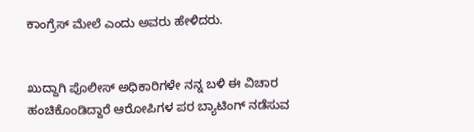ಕಾಂಗ್ರೆಸ್ ಮೇಲೆ ಎಂದು ಅವರು ಹೇಳಿದರು.


ಖುದ್ದಾಗಿ ಪೊಲೀಸ್ ಅಧಿಕಾರಿಗಳೇ ನನ್ನ ಬಳಿ ಈ ವಿಚಾರ ಹಂಚಿಕೊಂಡಿದ್ದಾರೆ ಆರೋಪಿಗಳ‌ ಪರ ಬ್ಯಾಟಿಂಗ್ ನಡೆಸುವ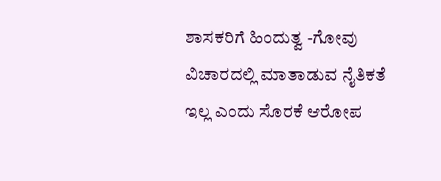ಶಾಸಕರಿಗೆ ಹಿಂದುತ್ವ -ಗೋವು ವಿಚಾರದಲ್ಲಿ ಮಾತಾಡುವ ನೈತಿಕತೆ ಇಲ್ಲ ಎಂದು ಸೊರಕೆ ಆರೋಪ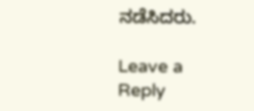ನಡೆಸಿದರು.

Leave a Reply